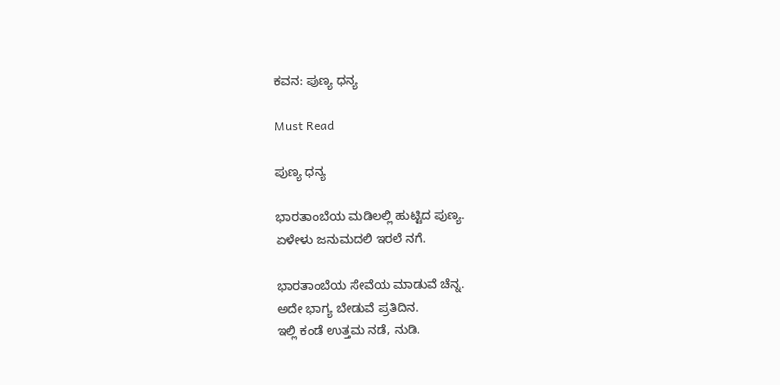ಕವನ: ಪುಣ್ಯ ಧನ್ಯ

Must Read

ಪುಣ್ಯ ಧನ್ಯ

ಭಾರತಾಂಬೆಯ ಮಡಿಲಲ್ಲಿ ಹುಟ್ಟಿದ ಪುಣ್ಯ.
ಏಳೇಳು ಜನುಮದಲಿ ಇರಲೆ ನಗೆ.

ಭಾರತಾಂಬೆಯ ಸೇವೆಯ ಮಾಡುವೆ ಚೆನ್ನ.
ಅದೇ ಭಾಗ್ಯ ಬೇಡುವೆ ಪ್ರತಿದಿನ.
ಇಲ್ಲಿ ಕಂಡೆ ಉತ್ತಮ ನಡೆ, ನುಡಿ.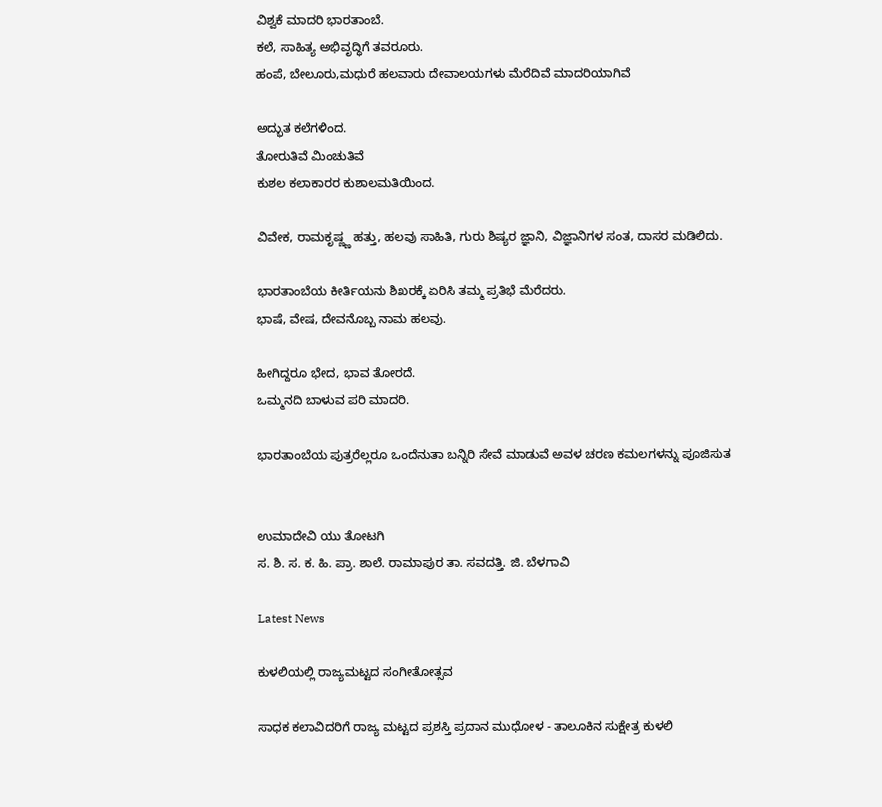ವಿಶ್ವಕೆ ಮಾದರಿ ಭಾರತಾಂಬೆ.
ಕಲೆ, ಸಾಹಿತ್ಯ ಅಭಿವೃದ್ಧಿಗೆ ತವರೂರು.
ಹಂಪೆ, ಬೇಲೂರು,ಮಧುರೆ ಹಲವಾರು ದೇವಾಲಯಗಳು ಮೆರೆದಿವೆ ಮಾದರಿಯಾಗಿವೆ

ಅದ್ಭುತ ಕಲೆಗಳಿಂದ.
ತೋರುತಿವೆ ಮಿಂಚುತಿವೆ
ಕುಶಲ ಕಲಾಕಾರರ ಕುಶಾಲಮತಿಯಿಂದ.

ವಿವೇಕ, ರಾಮಕೃಷ್ಣ್ಣ ಹತ್ತು, ಹಲವು ಸಾಹಿತಿ, ಗುರು ಶಿಷ್ಯರ ಜ್ಞಾನಿ, ವಿಜ್ಞಾನಿಗಳ ಸಂತ, ದಾಸರ ಮಡಿಲಿದು.

ಭಾರತಾಂಬೆಯ ಕೀರ್ತಿಯನು ಶಿಖರಕ್ಕೆ ಏರಿಸಿ ತಮ್ಮ ಪ್ರತಿಭೆ ಮೆರೆದರು.
ಭಾಷೆ, ವೇಷ, ದೇವನೊಬ್ಬ ನಾಮ ಹಲವು.

ಹೀಗಿದ್ದರೂ ಭೇದ, ಭಾವ ತೋರದೆ.
ಒಮ್ಮನದಿ ಬಾಳುವ ಪರಿ ಮಾದರಿ.

ಭಾರತಾಂಬೆಯ ಪುತ್ರರೆಲ್ಲರೂ ಒಂದೆನುತಾ ಬನ್ನಿರಿ ಸೇವೆ ಮಾಡುವೆ ಅವಳ ಚರಣ ಕಮಲಗಳನ್ನು ಪೂಜಿಸುತ


ಉಮಾದೇವಿ ಯು ತೋಟಗಿ
ಸ. ಶಿ. ಸ. ಕ. ಹಿ. ಪ್ರಾ. ಶಾಲೆ. ರಾಮಾಪುರ ತಾ. ಸವದತ್ತಿ. ಜಿ. ಬೆಳಗಾವಿ

Latest News

ಕುಳಲಿಯಲ್ಲಿ ರಾಜ್ಯಮಟ್ಟದ ಸಂಗೀತೋತ್ಸವ

ಸಾಧಕ ಕಲಾವಿದರಿಗೆ ರಾಜ್ಯ ಮಟ್ಟದ ಪ್ರಶಸ್ತಿ ಪ್ರದಾನ ಮುಧೋಳ - ತಾಲೂಕಿನ ಸುಕ್ಷೇತ್ರ ಕುಳಲಿ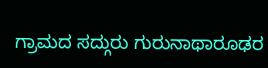ಗ್ರಾಮದ ಸದ್ಗುರು ಗುರುನಾಥಾರೂಢರ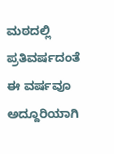ಮಠದಲ್ಲಿ ಪ್ರತಿವರ್ಷದಂತೆ ಈ ವರ್ಷವೂ ಅದ್ದೂರಿಯಾಗಿ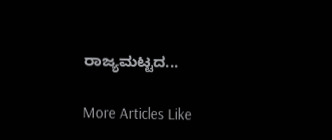ರಾಜ್ಯಮಟ್ಟದ...

More Articles Like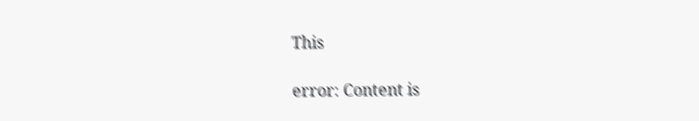This

error: Content is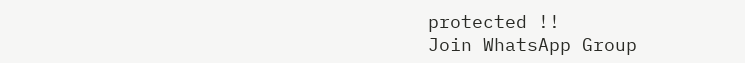protected !!
Join WhatsApp Group